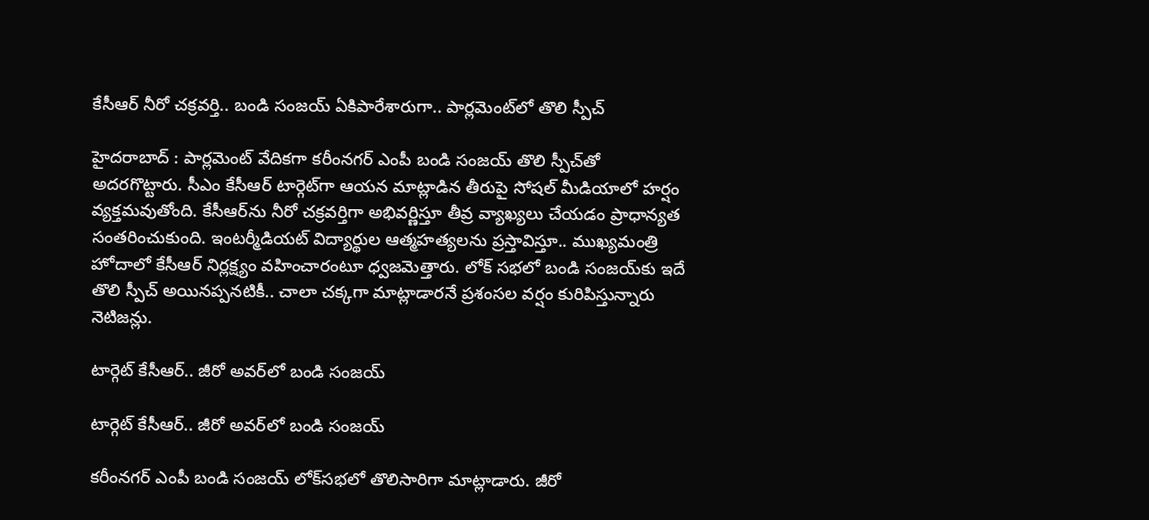కేసీఆర్ నీరో చక్రవర్తి.. బండి సంజయ్ ఏకిపారేశారుగా.. పార్లమెంట్‌లో తొలి స్పీచ్

హైదరాబాద్ : పార్లమెంట్ వేదికగా కరీంనగర్ ఎంపీ బండి సంజయ్ తొలి స్పీచ్‌తో అదరగొట్టారు. సీఎం కేసీఆర్ టార్గెట్‌గా ఆయన మాట్లాడిన తీరుపై సోషల్ మీడియాలో హర్షం వ్యక్తమవుతోంది. కేసీఆర్‌ను నీరో చక్రవర్తిగా అభివర్ణిస్తూ తీవ్ర వ్యాఖ్యలు చేయడం ప్రాధాన్యత సంతరించుకుంది. ఇంటర్మీడియట్ విద్యార్థుల ఆత్మహత్యలను ప్రస్తావిస్తూ.. ముఖ్యమంత్రి హోదాలో కేసీఆర్ నిర్లక్ష్యం వహించారంటూ ధ్వజమెత్తారు. లోక్ సభలో బండి సంజయ్‌కు ఇదే తొలి స్పీచ్ అయినప్పనటికీ.. చాలా చక్కగా మాట్లాడారనే ప్రశంసల వర్షం కురిపిస్తున్నారు నెటిజన్లు.

టార్గెట్ కేసీఆర్.. జీరో అవర్‌లో బండి సంజయ్

టార్గెట్ కేసీఆర్.. జీరో అవర్‌లో బండి సంజయ్

కరీంనగర్ ఎంపీ బండి సంజయ్ లోక్‌సభలో తొలిసారిగా మాట్లాడారు. జీరో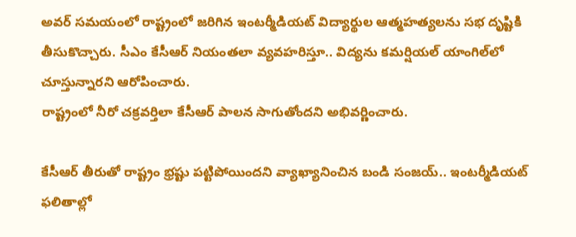అవర్‌ సమయంలో రాష్ట్రంలో జరిగిన ఇంటర్మీడియట్ విద్యార్థుల ఆత్మహత్యలను సభ దృష్టికి తీసుకొచ్చారు. సీఎం కేసీఆర్ నియంతలా వ్యవహరిస్తూ.. విద్యను కమర్షియల్ యాంగిల్‌లో చూస్తున్నారని ఆరోపించారు.
రాష్ట్రంలో నీరో చక్రవర్తిలా కేసీఆర్ పాలన సాగుతోందని అభివర్ణించారు.

కేసీఆర్ తీరుతో రాష్ట్రం భ్రష్టు పట్టిపోయిందని వ్యాఖ్యానించిన బండి సంజయ్.. ఇంటర్మీడియట్ ఫలితాల్లో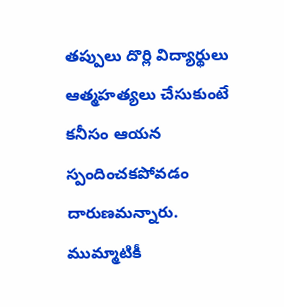తప్పులు దొర్లి విద్యార్థులు ఆత్మహత్యలు చేసుకుంటే కనీసం ఆయన స్పందించకపోవడం దారుణమన్నారు. ముమ్మాటికీ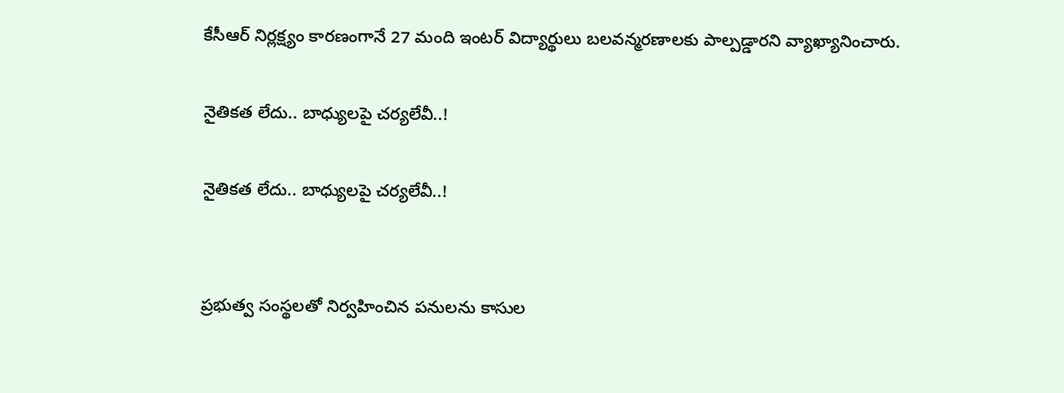కేసీఆర్ నిర్లక్ష్యం కారణంగానే 27 మంది ఇంటర్ విద్యార్థులు బలవన్మరణాలకు పాల్పడ్డారని వ్యాఖ్యానించారు.

నైతికత లేదు.. బాధ్యులపై చర్యలేవీ..!

నైతికత లేదు.. బాధ్యులపై చర్యలేవీ..!


ప్రభుత్వ సంస్థలతో నిర్వహించిన పనులను కాసుల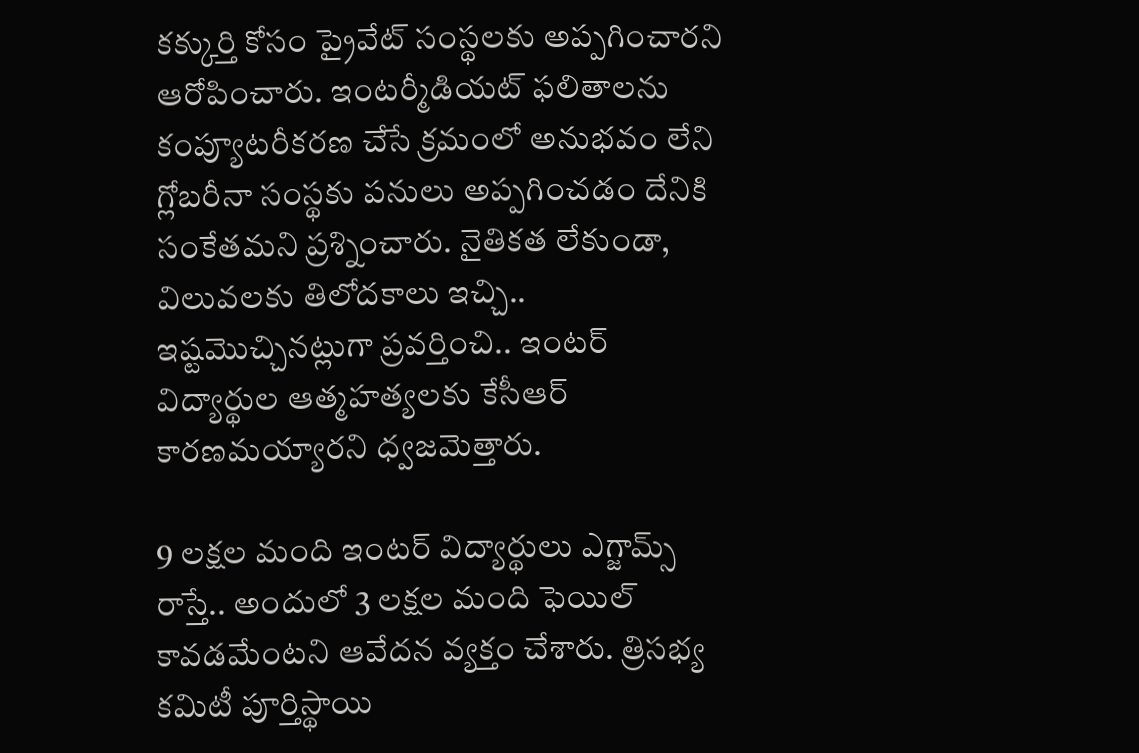కక్కుర్తి కోసం ప్రైవేట్ సంస్థలకు అప్పగించారని ఆరోపించారు. ఇంటర్మీడియట్ ఫలితాలను కంప్యూటరీకరణ చేసే క్రమంలో అనుభవం లేని గ్లోబరీనా సంస్థకు పనులు అప్పగించడం దేనికి సంకేతమని ప్రశ్నించారు. నైతికత లేకుండా, విలువలకు తిలోదకాలు ఇచ్చి.. ఇష్టమొచ్చినట్లుగా ప్రవర్తించి.. ఇంటర్ విద్యార్థుల ఆత్మహత్యలకు కేసీఆర్ కారణమయ్యారని ధ్వజమెత్తారు.

9 లక్షల మంది ఇంటర్ విద్యార్థులు ఎగ్జామ్స్ రాస్తే.. అందులో 3 లక్షల మంది ఫెయిల్ కావడమేంటని ఆవేదన వ్యక్తం చేశారు. త్రిసభ్య కమిటీ పూర్తిస్థాయి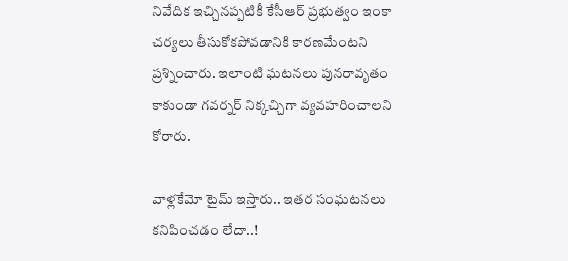నివేదిక ఇచ్చినప్పటికీ కేసీఆర్ ప్రభుత్వం ఇంకా చర్యలు తీసుకోకపోవడానికి కారణమేంటని ప్రశ్నించారు. ఇలాంటి ఘటనలు పునరావృతం కాకుండా గవర్నర్ నిక్కచ్చిగా వ్యవహరించాలని కోరారు.

వాళ్లకేమో టైమ్ ఇస్తారు.. ఇతర సంఘటనలు కనిపించడం లేదా..!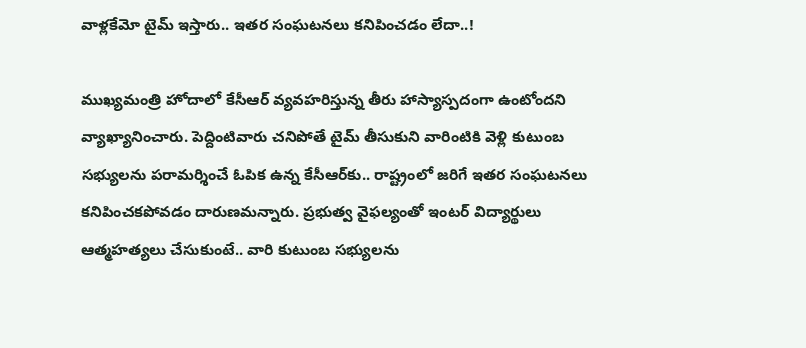వాళ్లకేమో టైమ్ ఇస్తారు.. ఇతర సంఘటనలు కనిపించడం లేదా..!

ముఖ్యమంత్రి హోదాలో కేసీఆర్ వ్యవహరిస్తున్న తీరు హాస్యాస్పదంగా ఉంటోందని వ్యాఖ్యానించారు. పెద్దింటివారు చనిపోతే టైమ్ తీసుకుని వారింటికి వెళ్లి కుటుంబ సభ్యులను పరామర్శించే ఓపిక ఉన్న కేసీఆర్‌కు.. రాష్ట్రంలో జరిగే ఇతర సంఘటనలు కనిపించకపోవడం దారుణమన్నారు. ప్రభుత్వ వైఫల్యంతో ఇంటర్ విద్యార్థులు ఆత్మహత్యలు చేసుకుంటే.. వారి కుటుంబ సభ్యులను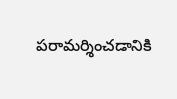పరామర్శించడానికి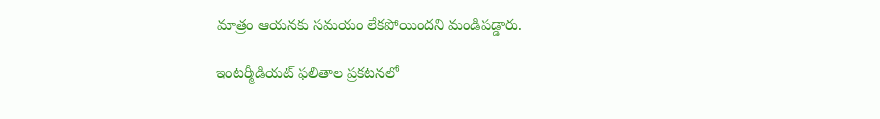మాత్రం ఆయనకు సమయం లేకపోయిందని మండిపడ్డారు.

ఇంటర్మీడియట్ ఫలితాల ప్రకటనలో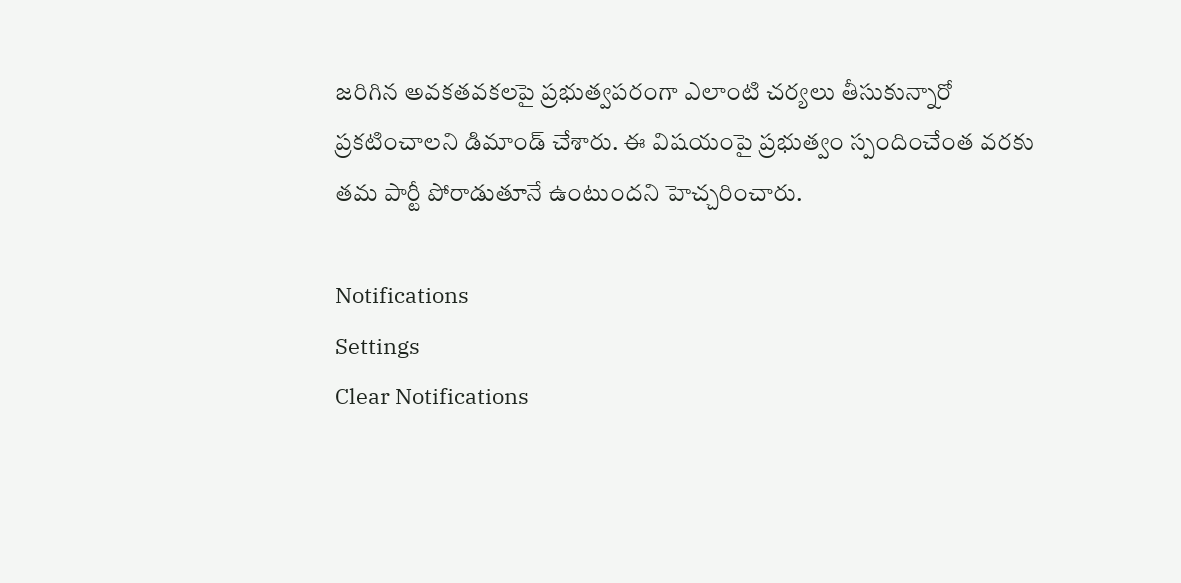జరిగిన అవకతవకలపై ప్రభుత్వపరంగా ఎలాంటి చర్యలు తీసుకున్నారో ప్రకటించాలని డిమాండ్‌ చేశారు. ఈ విషయంపై ప్రభుత్వం స్పందించేంత వరకు తమ పార్టీ పోరాడుతూనే ఉంటుందని హెచ్చరించారు.

Notifications
Settings
Clear Notifications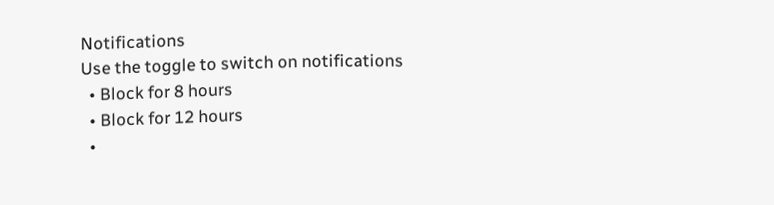Notifications
Use the toggle to switch on notifications
  • Block for 8 hours
  • Block for 12 hours
  •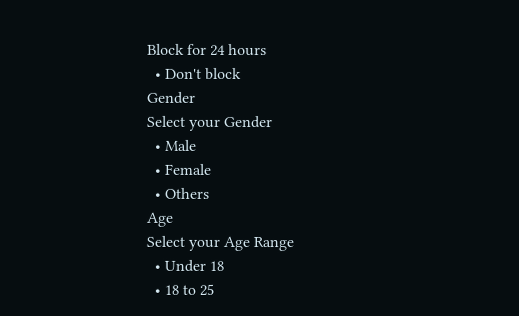Block for 24 hours
  • Don't block
Gender
Select your Gender
  • Male
  • Female
  • Others
Age
Select your Age Range
  • Under 18
  • 18 to 25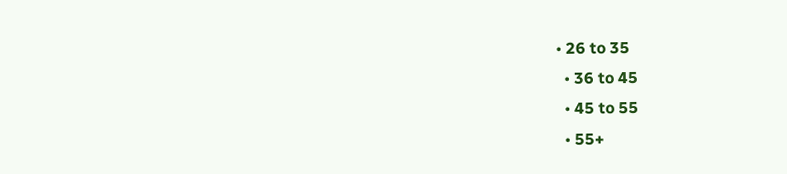• 26 to 35
  • 36 to 45
  • 45 to 55
  • 55+